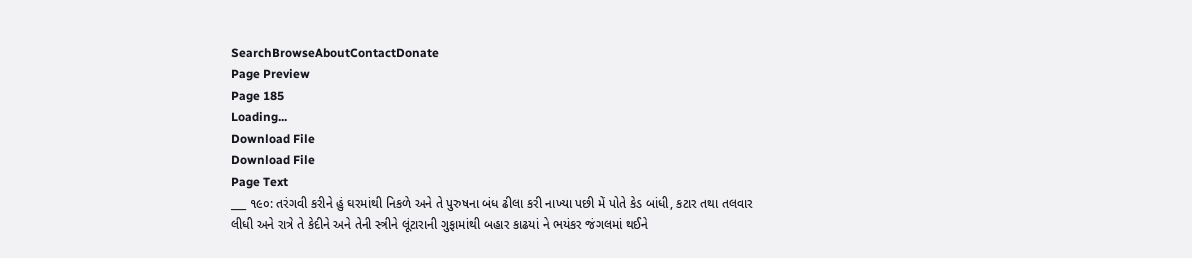SearchBrowseAboutContactDonate
Page Preview
Page 185
Loading...
Download File
Download File
Page Text
___ ૧૯૦: તરંગવી કરીને હું ઘરમાંથી નિકળે અને તે પુરુષના બંધ ઢીલા કરી નાખ્યા પછી મેં પોતે કેડ બાંધી, કટાર તથા તલવાર લીધી અને રાત્રે તે કેદીને અને તેની સ્ત્રીને લૂંટારાની ગુફામાંથી બહાર કાઢયાં ને ભયંકર જંગલમાં થઈને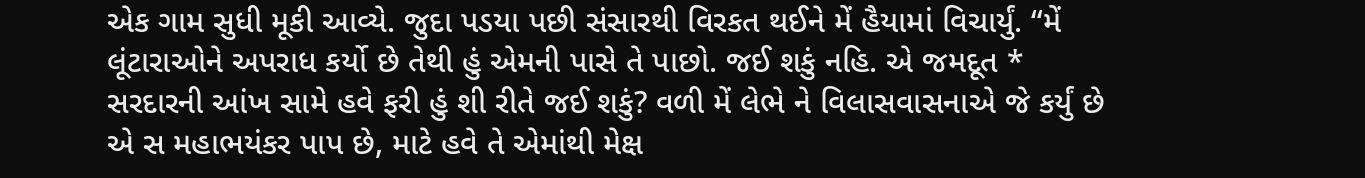એક ગામ સુધી મૂકી આવ્યે. જુદા પડયા પછી સંસારથી વિરકત થઈને મેં હૈયામાં વિચાર્યું. “મેં લૂંટારાઓને અપરાધ કર્યો છે તેથી હું એમની પાસે તે પાછો. જઈ શકું નહિ. એ જમદૂત * સરદારની આંખ સામે હવે ફરી હું શી રીતે જઈ શકું? વળી મેં લેભે ને વિલાસવાસનાએ જે કર્યું છે એ સ મહાભયંકર પાપ છે, માટે હવે તે એમાંથી મેક્ષ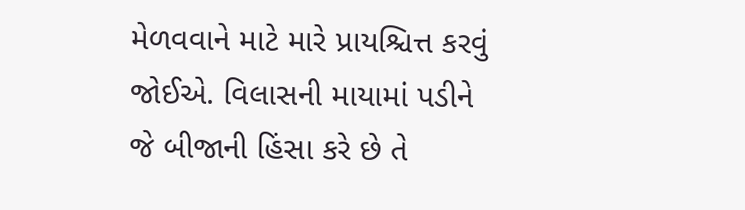મેળવવાને માટે મારે પ્રાયશ્ચિત્ત કરવું જોઈએ. વિલાસની માયામાં પડીને જે બીજાની હિંસા કરે છે તે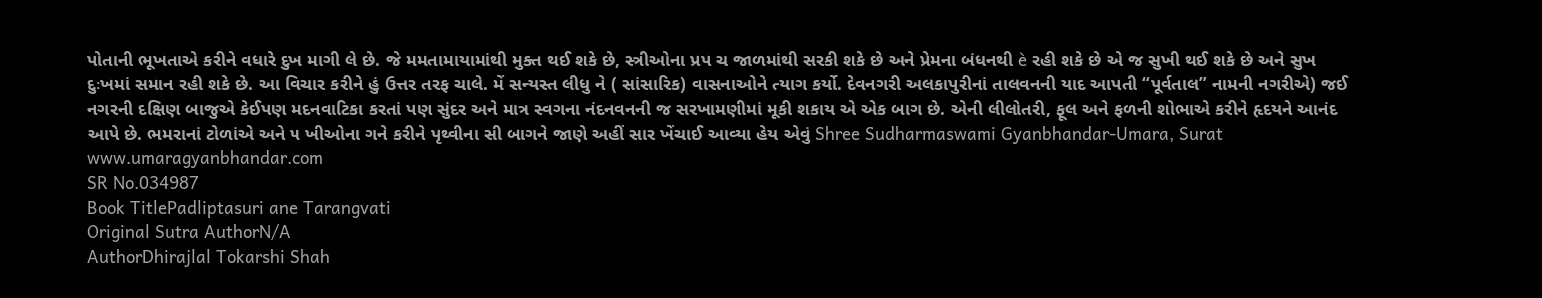પોતાની ભૂખતાએ કરીને વધારે દુખ માગી લે છે. જે મમતામાયામાંથી મુક્ત થઈ શકે છે, સ્ત્રીઓના પ્રપ ચ જાળમાંથી સરકી શકે છે અને પ્રેમના બંધનથી è રહી શકે છે એ જ સુખી થઈ શકે છે અને સુખ દુઃખમાં સમાન રહી શકે છે. આ વિચાર કરીને હું ઉત્તર તરફ ચાલે. મેં સન્યસ્ત લીધુ ને ( સાંસારિક) વાસનાઓને ત્યાગ કર્યો. દેવનગરી અલકાપુરીનાં તાલવનની યાદ આપતી “પૂર્વતાલ” નામની નગરીએ) જઈ નગરની દક્ષિણ બાજુએ કેઈપણ મદનવાટિકા કરતાં પણ સુંદર અને માત્ર સ્વગના નંદનવનની જ સરખામણીમાં મૂકી શકાય એ એક બાગ છે. એની લીલોતરી, ફૂલ અને ફળની શોભાએ કરીને હૃદયને આનંદ આપે છે. ભમરાનાં ટોળાંએ અને ૫ ખીઓના ગને કરીને પૃથ્વીના સી બાગને જાણે અહીં સાર ખેંચાઈ આવ્યા હેય એવું Shree Sudharmaswami Gyanbhandar-Umara, Surat www.umaragyanbhandar.com
SR No.034987
Book TitlePadliptasuri ane Tarangvati
Original Sutra AuthorN/A
AuthorDhirajlal Tokarshi Shah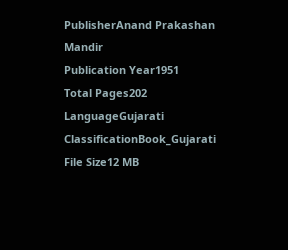PublisherAnand Prakashan Mandir
Publication Year1951
Total Pages202
LanguageGujarati
ClassificationBook_Gujarati
File Size12 MB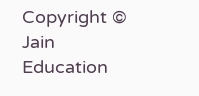Copyright © Jain Education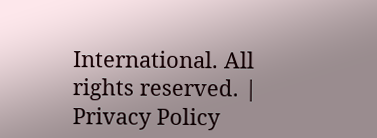International. All rights reserved. | Privacy Policy